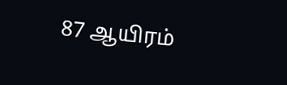87 ஆயிரம்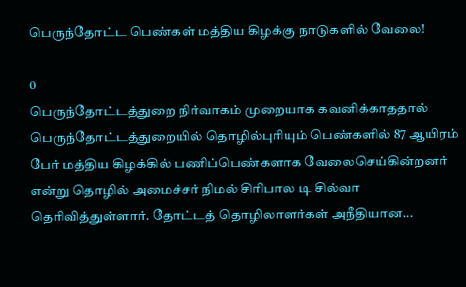பெருந்தோட்ட பெண்கள் மத்திய கிழக்கு நாடுகளில் வேலை!

0
பெருந்தோட்டத்துறை நிர்வாகம் முறையாக கவனிக்காததால் பெருந்தோட்டத்துறையில் தொழில்புரியும் பெண்களில் 87 ஆயிரம் பேர் மத்திய கிழக்கில் பணிப்பெண்களாக வேலைசெய்கின்றனர் என்று தொழில் அமைச்சர் நிமல் சிரிபால டி சில்வா தெரிவித்துள்ளார். தோட்டத் தொழிலாளர்கள் அநீதியான...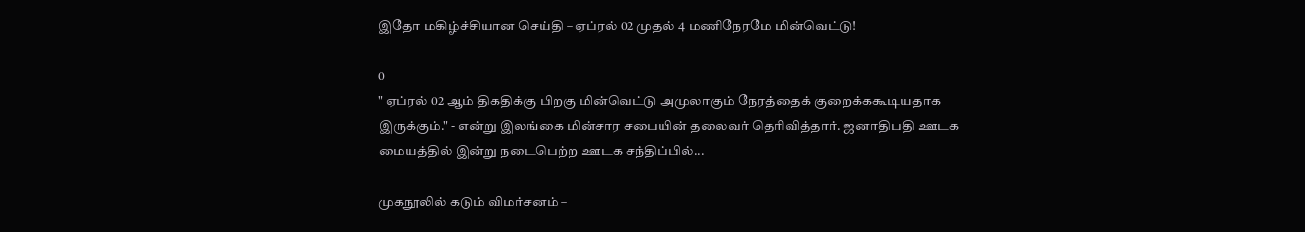இதோ மகிழ்ச்சியான செய்தி – ஏப்ரல் 02 முதல் 4 மணிநேரமே மின்வெட்டு!

0
" ஏப்ரல் 02 ஆம் திகதிக்கு பிறகு மின்வெட்டு அமுலாகும் நேரத்தைக் குறைக்ககூடியதாக இருக்கும்." - என்று இலங்கை மின்சார சபையின் தலைவர் தெரிவித்தார். ஜனாதிபதி ஊடக மையத்தில் இன்று நடைபெற்ற ஊடக சந்திப்பில்...

முகநூலில் கடும் விமர்சனம் –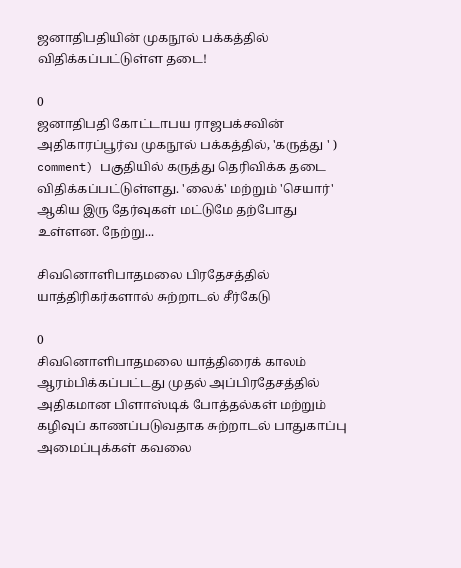ஜனாதிபதியின் முகநூல் பக்கத்தில் விதிக்கப்பட்டுள்ள தடை!

0
ஜனாதிபதி கோட்டாபய ராஜபக்சவின் அதிகாரப்பூர்வ முகநூல் பக்கத்தில், 'கருத்து ' ) comment) பகுதியில் கருத்து தெரிவிக்க தடை விதிக்கப்பட்டுள்ளது. 'லைக்' மற்றும் 'செயார்' ஆகிய இரு தேர்வுகள் மட்டுமே தற்போது உள்ளன. நேற்று...

சிவனொளிபாதமலை பிரதேசத்தில் யாத்திரிகர்களால் சுற்றாடல் சீர்கேடு

0
சிவனொளிபாதமலை யாத்திரைக் காலம் ஆரம்பிக்கப்பட்டது முதல் அப்பிரதேசத்தில் அதிகமான பிளாஸ்டிக் போத்தல்கள் மற்றும் கழிவுப் காணப்படுவதாக சுற்றாடல் பாதுகாப்பு அமைப்புக்கள் கவலை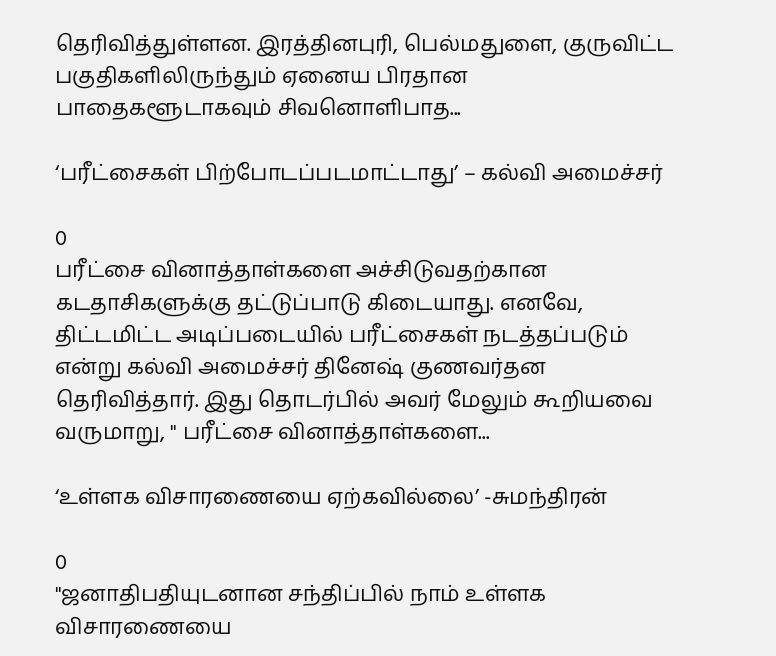தெரிவித்துள்ளன. இரத்தினபுரி, பெல்மதுளை, குருவிட்ட பகுதிகளிலிருந்தும் ஏனைய பிரதான பாதைகளூடாகவும் சிவனொளிபாத...

‘பரீட்சைகள் பிற்போடப்படமாட்டாது’ – கல்வி அமைச்சர்

0
பரீட்சை வினாத்தாள்களை அச்சிடுவதற்கான கடதாசிகளுக்கு தட்டுப்பாடு கிடையாது. எனவே, திட்டமிட்ட அடிப்படையில் பரீட்சைகள் நடத்தப்படும் என்று கல்வி அமைச்சர் தினேஷ் குணவர்தன தெரிவித்தார். இது தொடர்பில் அவர் மேலும் கூறியவை வருமாறு, " பரீட்சை வினாத்தாள்களை...

‘உள்ளக விசாரணையை ஏற்கவில்லை’ -சுமந்திரன்

0
"ஜனாதிபதியுடனான சந்திப்பில் நாம் உள்ளக விசாரணையை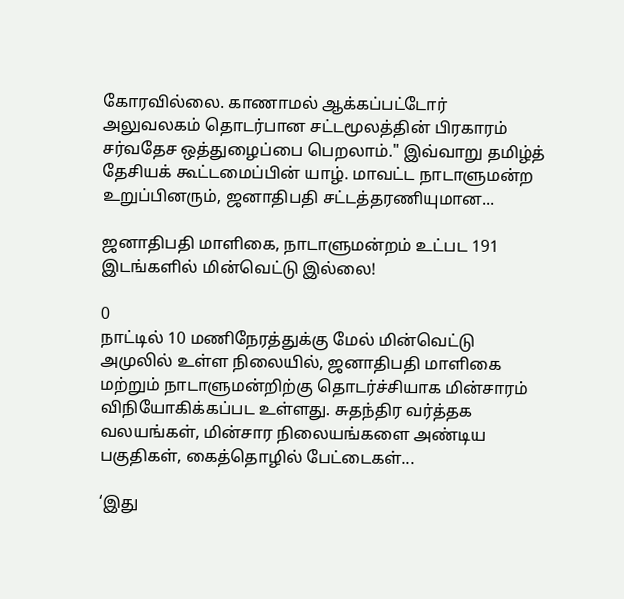கோரவில்லை. காணாமல் ஆக்கப்பட்டோர் அலுவலகம் தொடர்பான சட்டமூலத்தின் பிரகாரம் சர்வதேச ஒத்துழைப்பை பெறலாம்." இவ்வாறு தமிழ்த் தேசியக் கூட்டமைப்பின் யாழ். மாவட்ட நாடாளுமன்ற உறுப்பினரும், ஜனாதிபதி சட்டத்தரணியுமான...

ஜனாதிபதி மாளிகை, நாடாளுமன்றம் உட்பட 191 இடங்களில் மின்வெட்டு இல்லை!

0
நாட்டில் 10 மணிநேரத்துக்கு மேல் மின்வெட்டு அமுலில் உள்ள நிலையில், ஜனாதிபதி மாளிகை மற்றும் நாடாளுமன்றிற்கு தொடர்ச்சியாக மின்சாரம் விநியோகிக்கப்பட உள்ளது. சுதந்திர வர்த்தக வலயங்கள், மின்சார நிலையங்களை அண்டிய பகுதிகள், கைத்தொழில் பேட்டைகள்...

‘இது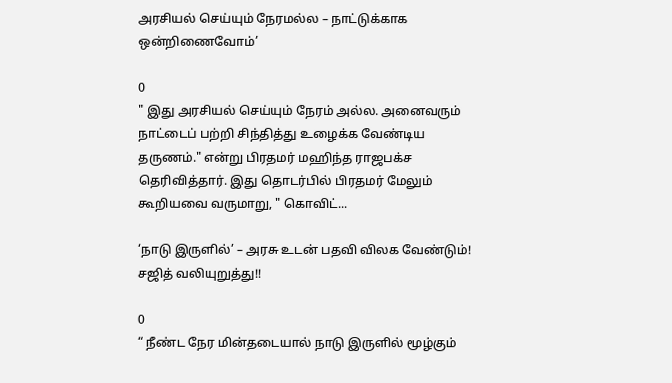அரசியல் செய்யும் நேரமல்ல – நாட்டுக்காக ஒன்றிணைவோம்’

0
" இது அரசியல் செய்யும் நேரம் அல்ல. அனைவரும் நாட்டைப் பற்றி சிந்தித்து உழைக்க வேண்டிய தருணம்." என்று பிரதமர் மஹிந்த ராஜபக்ச தெரிவித்தார். இது தொடர்பில் பிரதமர் மேலும் கூறியவை வருமாறு, " கொவிட்...

‘நாடு இருளில்’ – அரசு உடன் பதவி விலக வேண்டும்! சஜித் வலியுறுத்து!!

0
“ நீண்ட நேர மின்தடையால் நாடு இருளில் மூழ்கும்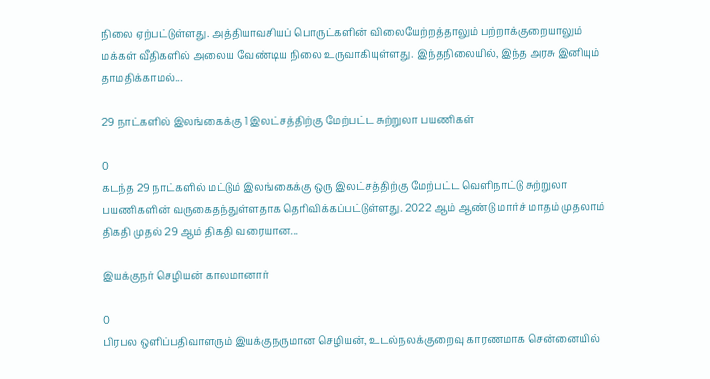நிலை ஏற்பட்டுள்ளது. அத்தியாவசியப் பொருட்களின் விலையேற்றத்தாலும் பற்றாக்குறையாலும் மக்கள் வீதிகளில் அலைய வேண்டிய நிலை உருவாகியுள்ளது. இந்தநிலையில், இந்த அரசு இனியும் தாமதிக்காமல்...

29 நாட்களில் இலங்கைக்கு 1 இலட்சத்திற்கு மேற்பட்ட சுற்றுலா பயணிகள்

0
கடந்த 29 நாட்களில் மட்டும் இலங்கைக்கு ஒரு இலட்சத்திற்கு மேற்பட்ட வெளிநாட்டு சுற்றுலா பயணிகளின் வருகைதந்துள்ளதாக தெரிவிக்கப்பட்டுள்ளது. 2022 ஆம் ஆண்டு மார்ச் மாதம் முதலாம் திகதி முதல் 29 ஆம் திகதி வரையான...

இயக்குநர் செழியன் காலமானார்

0
பிரபல ஒளிப்பதிவாளரும் இயக்குநருமான செழியன், உடல்நலக்குறைவு காரணமாக சென்னையில்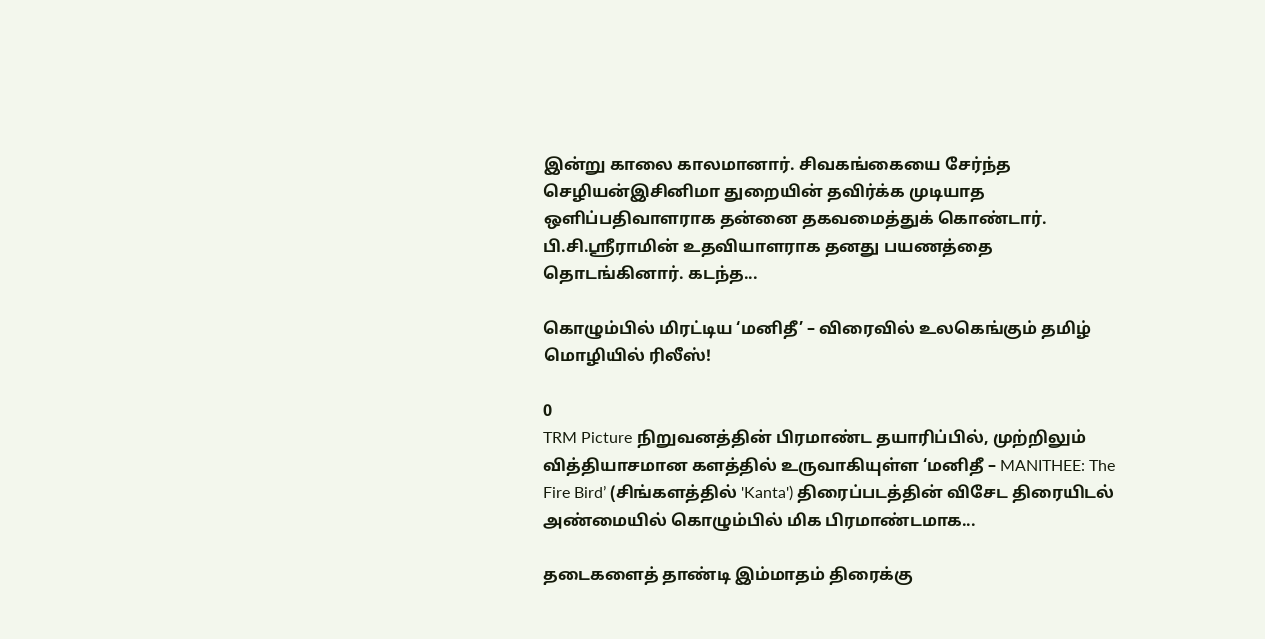இன்று காலை காலமானார். சிவகங்கையை சேர்ந்த செழியன்இசினிமா துறையின் தவிர்க்க முடியாத ஒளிப்பதிவாளராக தன்னை தகவமைத்துக் கொண்டார். பி.சி.ஸ்ரீராமின் உதவியாளராக தனது பயணத்தை தொடங்கினார். கடந்த...

கொழும்பில் மிரட்டிய ‘மனிதீ’ – விரைவில் உலகெங்கும் தமிழ் மொழியில் ரிலீஸ்!

0
TRM Picture நிறுவனத்தின் பிரமாண்ட தயாரிப்பில், முற்றிலும் வித்தியாசமான களத்தில் உருவாகியுள்ள ‘மனிதீ – MANITHEE: The Fire Bird’ (சிங்களத்தில் 'Kanta') திரைப்படத்தின் விசேட திரையிடல் அண்மையில் கொழும்பில் மிக பிரமாண்டமாக...

தடைகளைத் தாண்டி இம்மாதம் திரைக்கு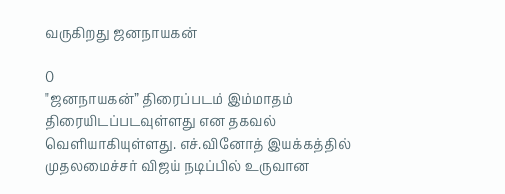வருகிறது ஜனநாயகன்

0
"ஜனநாயகன்” திரைப்படம் இம்மாதம் திரையிடப்படவுள்ளது என தகவல் வெளியாகியுள்ளது. எச்.வினோத் இயக்கத்தில் முதலமைச்சர் விஜய் நடிப்பில் உருவான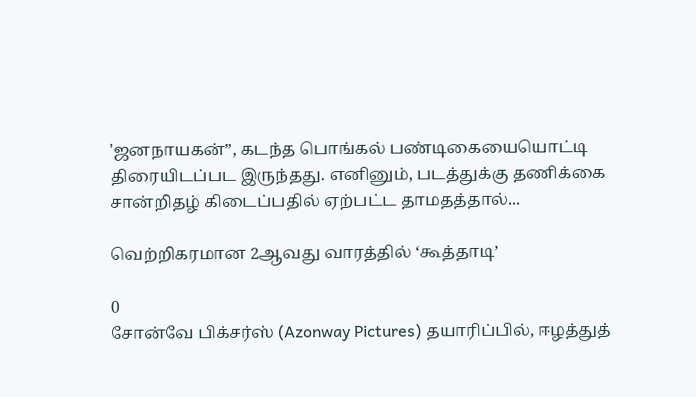'ஜனநாயகன்”, கடந்த பொங்கல் பண்டிகையையொட்டி திரையிடப்பட இருந்தது. எனினும், படத்துக்கு தணிக்கை சான்றிதழ் கிடைப்பதில் ஏற்பட்ட தாமதத்தால்...

வெற்றிகரமான 2ஆவது வாரத்தில் ‘கூத்தாடி’

0
சோன்வே பிக்சர்ஸ் (Azonway Pictures) தயாரிப்பில், ஈழத்துத்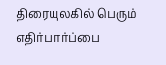திரையுலகில் பெரும் எதிர்பார்ப்பை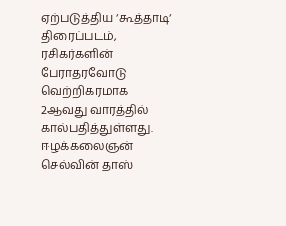ஏற்படுத்திய ‘கூத்தாடி‘ திரைப்படம், ரசிகர்களின் பேராதரவோடு வெற்றிகரமாக 2ஆவது வாரத்தில் கால்பதித்துள்ளது. ஈழக்கலைஞன் செல்வின் தாஸ்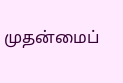முதன்மைப்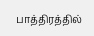பாத்திரத்தில்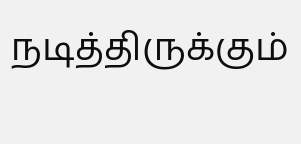நடித்திருக்கும்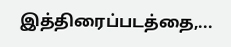இத்திரைப்படத்தை,...